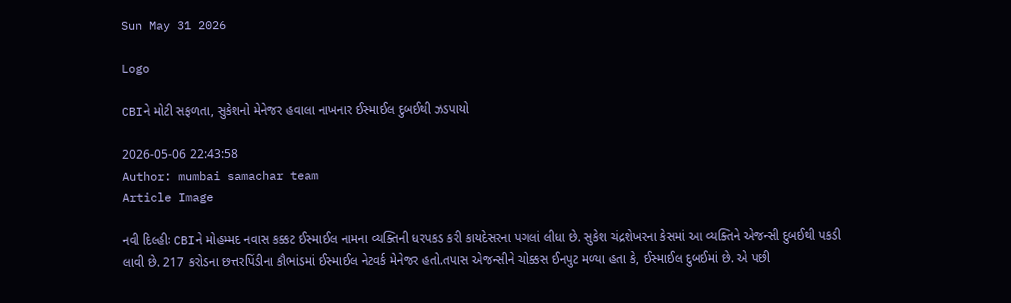Sun May 31 2026

Logo

CBIને મોટી સફળતા, સુકેશનો મેનેજર હવાલા નાખનાર ઈસ્માઈલ દુબઈથી ઝડપાયો

2026-05-06 22:43:58
Author: mumbai samachar team
Article Image

નવી દિલ્હીઃ CBIને મોહમ્મદ નવાસ કક્કટ ઈસ્માઈલ નામના વ્યક્તિની ધરપકડ કરી કાયદેસરના પગલાં લીધા છે. સુકેશ ચંદ્રશેખરના કેસમાં આ વ્યક્તિને એજન્સી દુબઈથી પકડી લાવી છે. 217 કરોડના છત્તરપિંડીના કૌભાંડમાં ઈસ્માઈલ નેટવર્ક મેનેજર હતો.તપાસ એજન્સીને ચોક્કસ ઈનપુટ મળ્યા હતા કે, ઈસ્માઈલ દુબઈમાં છે. એ પછી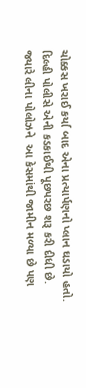ચોક્કસ ખરાઈ કર્યા બાદ એના પ્રત્યાર્પણનો પ્લાન ઘડાયો હતો. દિલ્હી પોલીસે એની કડકાઈથી પૂછપરછ શરૂ કરી દીધી છે. જ્યારે લીના પોલોઝને  આ કેસમાંથી જામીન મળ્યા છે પણ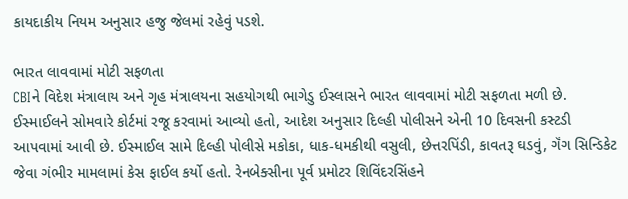કાયદાકીય નિયમ અનુસાર હજુ જેલમાં રહેવું પડશે.

ભારત લાવવામાં મોટી સફળતા
CBIને વિદેશ મંત્રાલાય અને ગૃહ મંત્રાલયના સહયોગથી ભાગેડુ ઈસ્લાસને ભારત લાવવામાં મોટી સફળતા મળી છે. ઈસ્માઈલને સોમવારે કોર્ટમાં રજૂ કરવામાં આવ્યો હતો, આદેશ અનુસાર દિલ્હી પોલીસને એની 10 દિવસની કસ્ટડી આપવામાં આવી છે. ઈસ્માઈલ સામે દિલ્હી પોલીસે મકોકા, ધાક-ધમકીથી વસુલી, છેત્તરપિંડી, કાવતરૂ ઘડવું, ગૅંગ સિન્ડિકેટ જેવા ગંભીર મામલામાં કેસ ફાઈલ કર્યો હતો. રેનબેક્સીના પૂર્વ પ્રમોટર શિવિંદરસિંહને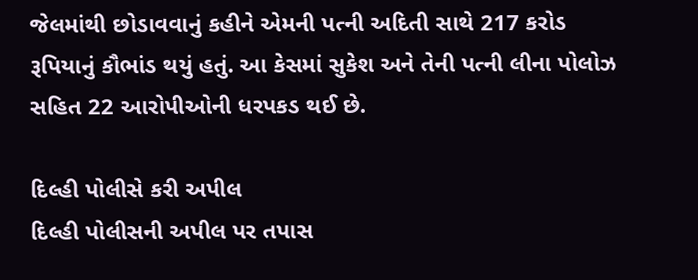જેલમાંથી છોડાવવાનું કહીને એમની પત્ની અદિતી સાથે 217 કરોડ રૂપિયાનું કૌભાંડ થયું હતું. આ કેસમાં સુકેશ અને તેની પત્ની લીના પોલોઝ સહિત 22 આરોપીઓની ધરપકડ થઈ છે.

દિલ્હી પોલીસે કરી અપીલ
દિલ્હી પોલીસની અપીલ પર તપાસ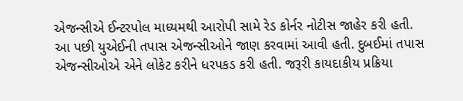એજન્સીએ ઈન્ટરપોલ માધ્યમથી આરોપી સામે રેડ કોર્નર નોટીસ જાહેર કરી હતી. આ પછી યુએઈની તપાસ એજન્સીઓને જાણ કરવામાં આવી હતી. દુબઈમાં તપાસ એજન્સીઓએ એને લોકેટ કરીને ધરપકડ કરી હતી. જરૂરી કાયદાકીય પ્રક્રિયા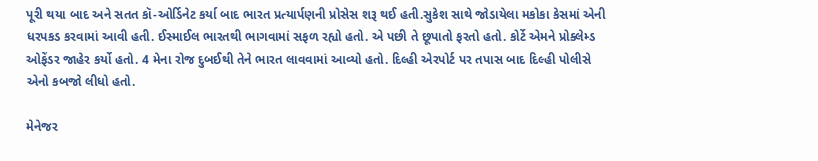પૂરી થયા બાદ અને સતત કૉ-ઓર્ડિનેટ કર્યા બાદ ભારત પ્રત્યાર્પણની પ્રોસેસ શરૂ થઈ હતી.સુકેશ સાથે જોડાયેલા મકોકા કેસમાં એની ધરપકડ કરવામાં આવી હતી. ઈસ્માઈલ ભારતથી ભાગવામાં સફળ રહ્યો હતો. એ પછી તે છૂપાતો ફરતો હતો. કોર્ટે એમને પ્રોક્લેમ્ડ ઓફેંડર જાહેર કર્યો હતો. 4 મેના રોજ દુબઈથી તેને ભારત લાવવામાં આવ્યો હતો. દિલ્હી એરપોર્ટ પર તપાસ બાદ દિલ્હી પોલીસે એનો કબજો લીધો હતો.

મેનેજર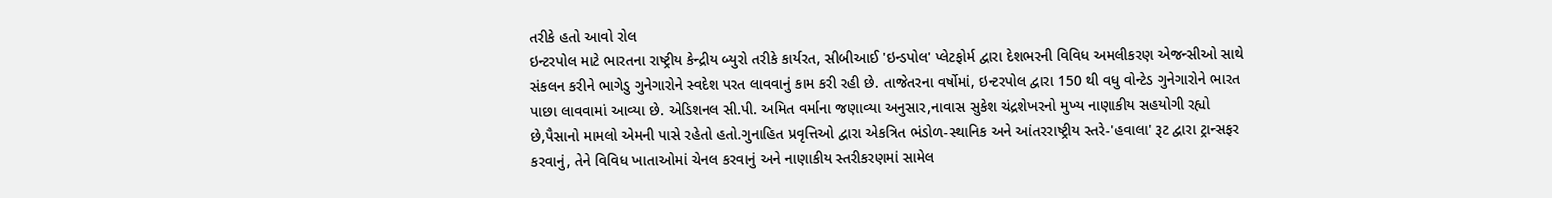તરીકે હતો આવો રોલ
ઇન્ટરપોલ માટે ભારતના રાષ્ટ્રીય કેન્દ્રીય બ્યુરો તરીકે કાર્યરત, સીબીઆઈ 'ઇન્ડપોલ' પ્લેટફોર્મ દ્વારા દેશભરની વિવિધ અમલીકરણ એજન્સીઓ સાથે સંકલન કરીને ભાગેડુ ગુનેગારોને સ્વદેશ પરત લાવવાનું કામ કરી રહી છે. તાજેતરના વર્ષોમાં, ઇન્ટરપોલ દ્વારા 150 થી વધુ વોન્ટેડ ગુનેગારોને ભારત પાછા લાવવામાં આવ્યા છે. એડિશનલ સી.પી. અમિત વર્માના જણાવ્યા અનુસાર,નાવાસ સુકેશ ચંદ્રશેખરનો મુખ્ય નાણાકીય સહયોગી રહ્યો છે,પૈસાનો મામલો એમની પાસે રહેતો હતો.ગુનાહિત પ્રવૃત્તિઓ દ્વારા એકત્રિત ભંડોળ-સ્થાનિક અને આંતરરાષ્ટ્રીય સ્તરે-'હવાલા' રૂટ દ્વારા ટ્રાન્સફર કરવાનું, તેને વિવિધ ખાતાઓમાં ચેનલ કરવાનું અને નાણાકીય સ્તરીકરણમાં સામેલ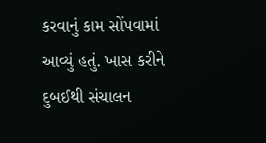કરવાનું કામ સોંપવામાં આવ્યું હતું. ખાસ કરીને દુબઈથી સંચાલન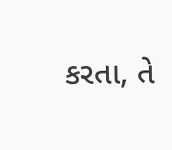કરતા, તે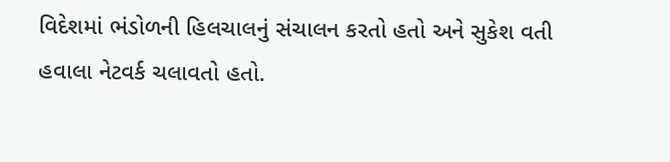વિદેશમાં ભંડોળની હિલચાલનું સંચાલન કરતો હતો અને સુકેશ વતી હવાલા નેટવર્ક ચલાવતો હતો.